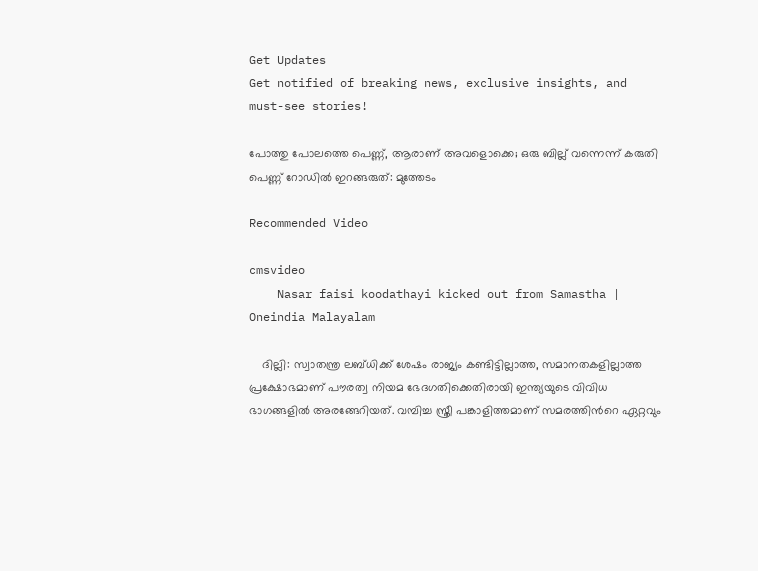Get Updates
Get notified of breaking news, exclusive insights, and must-see stories!

പോത്തു പോലത്തെ പെണ്ണ്, ആരാണ് അവളൊക്കെ; ഒരു ബില്ല് വന്നെന്ന് കരുതി പെണ്ണ് റോഡില്‍ ഇറങ്ങരുത്: മുത്തേടം

Recommended Video

cmsvideo
    Nasar faisi koodathayi kicked out from Samastha | Oneindia Malayalam

    ദില്ലി: സ്വാതന്ത്ര ലബ്ധിക്ക് ശേഷം രാജ്യം കണ്ടിട്ടില്ലാത്ത, സമാനതകളില്ലാത്ത പ്രക്ഷോഭമാണ് പൗരത്വ നിയമ ഭേദഗതിക്കെതിരായി ഇന്ത്യയുടെ വിവിധ ഭാഗങ്ങളില്‍ അരങ്ങേറിയത്. വമ്പിച്ച സ്ത്രീ പങ്കാളിത്തമാണ് സമരത്തിന്‍റെ ഏറ്റവും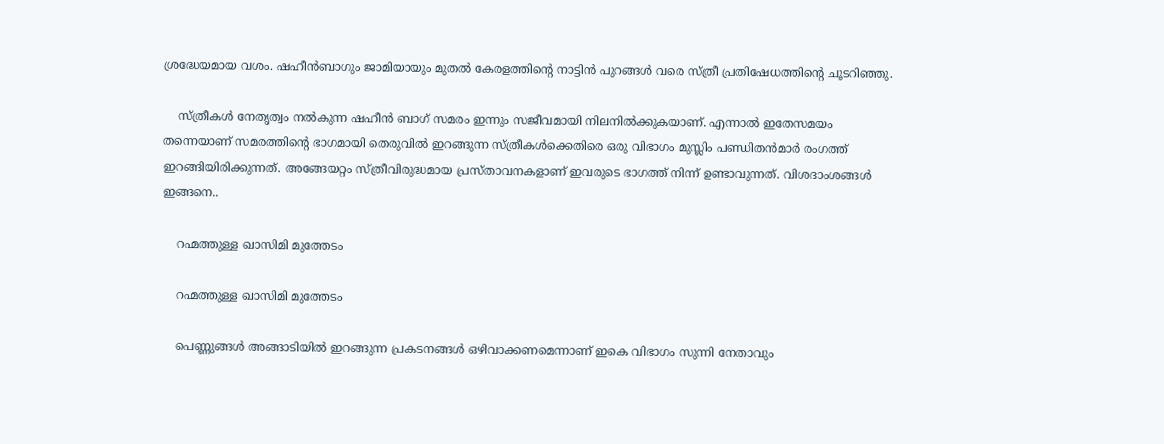ശ്രദ്ധേയമായ വശം. ഷഹീന്‍ബാഗും ജാമിയായും മുതല്‍ കേരളത്തിന്‍റെ നാട്ടിന്‍ പുറങ്ങള്‍ വരെ സ്ത്രീ പ്രതിഷേധത്തിന്‍റെ ചൂടറിഞ്ഞു.

    സ്ത്രീകള്‍ നേതൃത്വം നല്‍കുന്ന ഷഹീന്‍ ബാഗ് സമരം ഇന്നും സജീവമായി നിലനില്‍ക്കുകയാണ്. എന്നാല്‍ ഇതേസമയം തന്നെയാണ് സമരത്തിന്‍റെ ഭാഗമായി തെരുവില്‍ ഇറങ്ങുന്ന സ്ത്രീകള്‍ക്കെതിരെ ഒരു വിഭാഗം മുസ്ലിം പണ്ഡിതന്‍മാര്‍ രംഗത്ത് ഇറങ്ങിയിരിക്കുന്നത്. അങ്ങേയറ്റം സ്ത്രീവിരുദ്ധമായ പ്രസ്താവനകളാണ് ഇവരുടെ ഭാഗത്ത് നിന്ന് ഉണ്ടാവുന്നത്. വിശദാംശങ്ങള്‍ ഇങ്ങനെ..

    റഹ്മത്തുള്ള ഖാസിമി മുത്തേടം

    റഹ്മത്തുള്ള ഖാസിമി മുത്തേടം

    പെണ്ണുങ്ങള്‍ അങ്ങാടിയില്‍ ഇറങ്ങുന്ന പ്രകടനങ്ങള്‍ ഒഴിവാക്കണമെന്നാണ് ഇകെ വിഭാഗം സുന്നി നേതാവും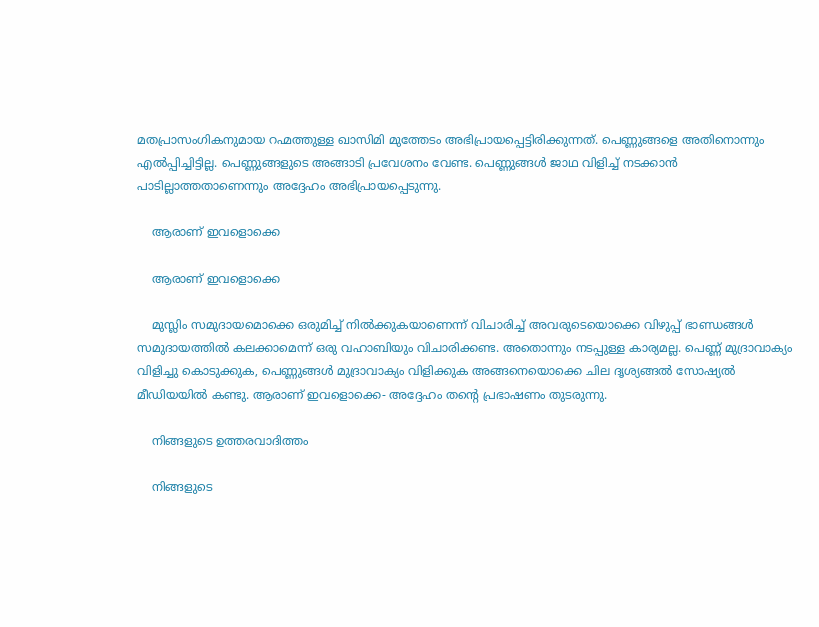മതപ്രാസംഗികനുമായ റഹ്മത്തുള്ള ഖാസിമി മുത്തേടം അഭിപ്രായപ്പെട്ടിരിക്കുന്നത്. പെണ്ണുങ്ങളെ അതിനൊന്നും എല്‍പ്പിച്ചിട്ടില്ല. പെണ്ണുങ്ങളുടെ അങ്ങാടി പ്രവേശനം വേണ്ട. പെണ്ണുങ്ങള്‍ ജാഥ വിളിച്ച് നടക്കാന്‍ പാടില്ലാത്തതാണെന്നും അദ്ദേഹം അഭിപ്രായപ്പെടുന്നു.

    ആരാണ് ഇവളൊക്കെ

    ആരാണ് ഇവളൊക്കെ

    മുസ്ലിം സമുദായമൊക്കെ ഒരുമിച്ച് നില്‍ക്കുകയാണെന്ന് വിചാരിച്ച് അവരുടെയൊക്കെ വിഴുപ്പ് ഭാണ്ഡങ്ങള്‍ സമുദായത്തില്‍ കലക്കാമെന്ന് ഒരു വഹാബിയും വിചാരിക്കണ്ട. അതൊന്നും നടപ്പുള്ള കാര്യമല്ല. പെണ്ണ് മുദ്രാവാക്യം വിളിച്ചു കൊടുക്കുക, പെണ്ണുങ്ങള്‍ മുദ്രാവാക്യം വിളിക്കുക അങ്ങനെയൊക്കെ ചില ദൃശ്യങ്ങല്‍ സോഷ്യല്‍ മീഡിയയില്‍ കണ്ടു. ആരാണ് ഇവളൊക്കെ- അദ്ദേഹം തന്‍റെ പ്രഭാഷണം തുടരുന്നു.

    നിങ്ങളുടെ ഉത്തരവാദിത്തം

    നിങ്ങളുടെ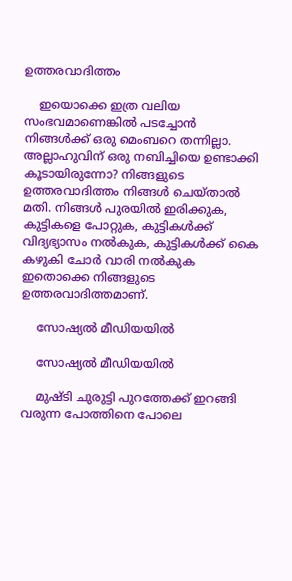ഉത്തരവാദിത്തം

    ഇയൊക്കെ ഇത്ര വലിയ സംഭവമാണെങ്കില്‍ പടച്ചോന്‍ നിങ്ങള്‍ക്ക് ഒരു മെംബറെ തന്നില്ലാ. അല്ലാഹുവിന് ഒരു നബിച്ചിയെ ഉണ്ടാക്കി കൂടായിരുന്നോ? നിങ്ങളുടെ ഉത്തരവാദിത്തം നിങ്ങള്‍ ചെയ്താല്‍ മതി. നിങ്ങള്‍ പുരയില്‍ ഇരിക്കുക, കുട്ടികളെ പോറ്റുക, കുട്ടികള്‍ക്ക് വിദ്യഭ്യാസം നല്‍കുക, കുട്ടികള്‍ക്ക് കൈ കഴുകി ചോര്‍ വാരി നല്‍കുക ഇതൊക്കെ നിങ്ങളുടെ ഉത്തരവാദിത്തമാണ്.

    സോഷ്യല്‍ മീഡിയയില്‍

    സോഷ്യല്‍ മീഡിയയില്‍

    മുഷ്ടി ചുരുട്ടി പുറത്തേക്ക് ഇറങ്ങി വരുന്ന പോത്തിനെ പോലെ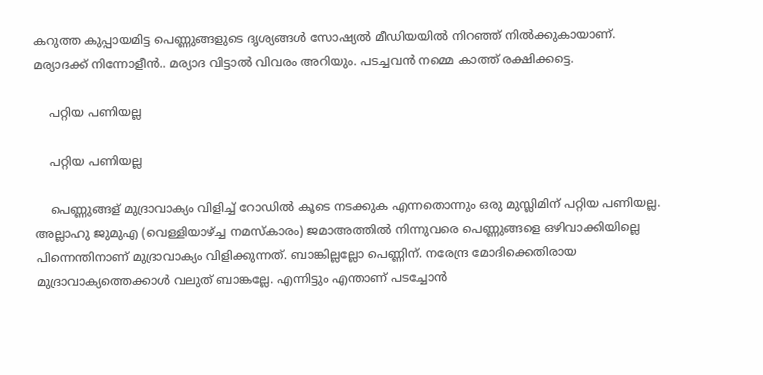കറുത്ത കുപ്പായമിട്ട പെണ്ണുങ്ങളുടെ ദൃശ്യങ്ങള്‍ സോഷ്യല്‍ മീഡിയയില്‍ നിറഞ്ഞ് നില്‍ക്കുകായാണ്. മര്യാദക്ക് നിന്നോളീന്‍.. മര്യാദ വിട്ടാല്‍ വിവരം അറിയും. പടച്ചവന്‍ നമ്മെ കാത്ത് രക്ഷിക്കട്ടെ.

    പറ്റിയ പണിയല്ല

    പറ്റിയ പണിയല്ല

    പെണ്ണുങ്ങള് മുദ്രാവാക്യം വിളിച്ച് റോഡില്‍ കൂടെ നടക്കുക എന്നതൊന്നും ഒരു മുസ്ലിമിന് പറ്റിയ പണിയല്ല. അല്ലാഹു ജുമുഎ (വെള്ളിയാഴ്ച്ച നമസ്കാരം) ജമാഅത്തില്‍ നിന്നുവരെ പെണ്ണുങ്ങളെ ഒഴിവാക്കിയില്ലെ പിന്നെന്തിനാണ് മുദ്രാവാക്യം വിളിക്കുന്നത്. ബാങ്കില്ലല്ലോ പെണ്ണിന്. നരേന്ദ്ര മോദിക്കെതിരായ മുദ്രാവാക്യത്തെക്കാള്‍ വലുത് ബാങ്കല്ലേ. എന്നിട്ടും എന്താണ് പടച്ചോന്‍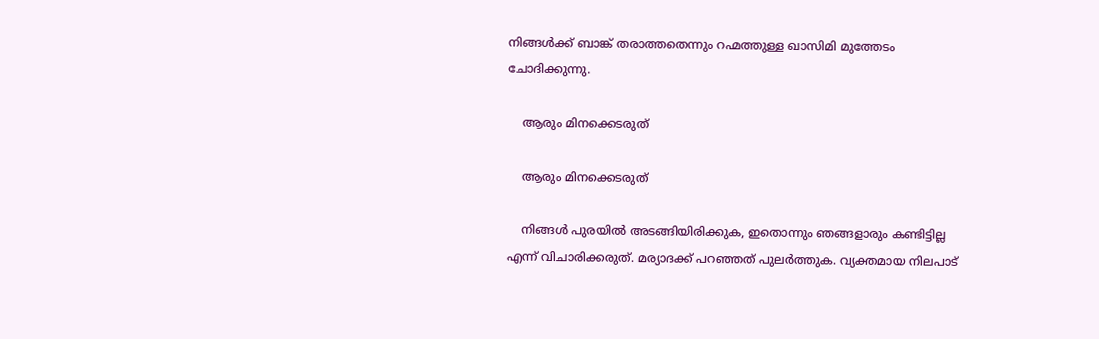നിങ്ങള്‍ക്ക് ബാങ്ക് തരാത്തതെന്നും റഹ്മത്തുള്ള ഖാസിമി മുത്തേടം ചോദിക്കുന്നു.

    ആരും മിനക്കെടരുത്

    ആരും മിനക്കെടരുത്

    നിങ്ങള്‍ പുരയില്‍ അടങ്ങിയിരിക്കുക, ഇതൊന്നും ഞങ്ങളാരും കണ്ടിട്ടില്ല എന്ന് വിചാരിക്കരുത്. മര്യാദക്ക് പറഞ്ഞത് പുലര്‍ത്തുക. വ്യക്തമായ നിലപാട്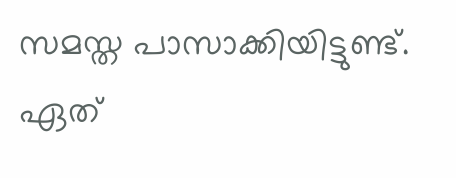സമസ്ത പാസാക്കിയിട്ടുണ്ട്. ഏത്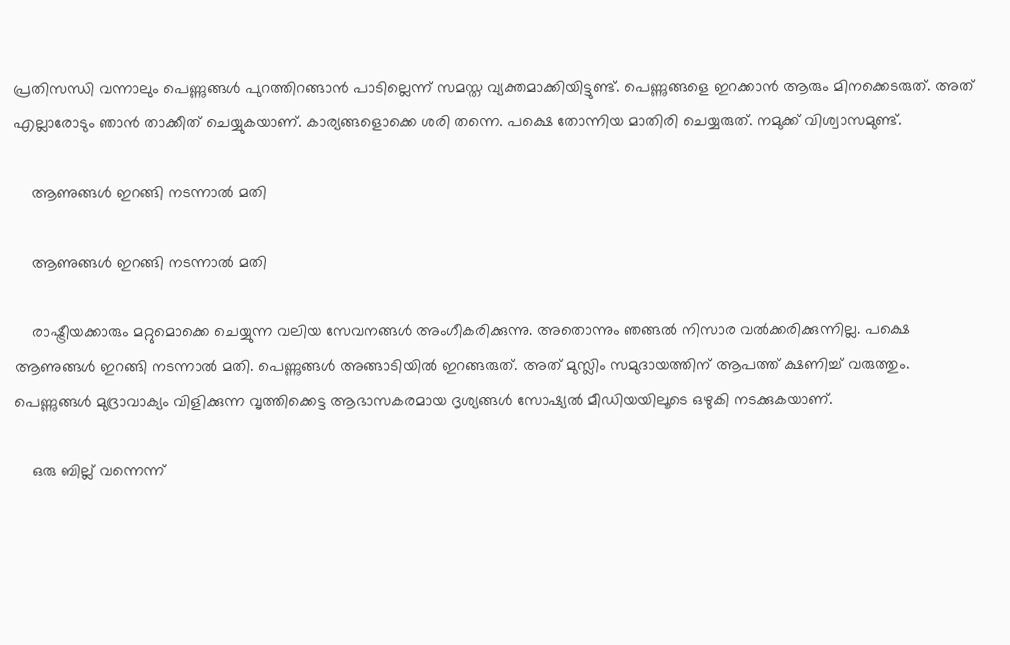പ്രതിസന്ധി വന്നാലും പെണ്ണുങ്ങള്‍ പുറത്തിറങ്ങാന്‍ പാടില്ലെന്ന് സമസ്ത വ്യക്തമാക്കിയിട്ടുണ്ട്. പെണ്ണുങ്ങളെ ഇറക്കാന്‍ ആരും മിനക്കെടരുത്. അത് എല്ലാരോടും ഞാന്‍ താക്കീത് ചെയ്യുകയാണ്. കാര്യങ്ങളൊക്കെ ശരി തന്നെ. പക്ഷെ തോന്നിയ മാതിരി ചെയ്യരുത്. നമുക്ക് വിശ്വാസമുണ്ട്.

    ആണുങ്ങള്‍ ഇറങ്ങി നടന്നാല്‍ മതി

    ആണുങ്ങള്‍ ഇറങ്ങി നടന്നാല്‍ മതി

    രാഷ്ട്രീയക്കാരും മറ്റുമൊക്കെ ചെയ്യുന്ന വലിയ സേവനങ്ങള്‍ അംഗീകരിക്കുന്നു. അതൊന്നും ഞങ്ങല്‍ നിസാര വല്‍ക്കരിക്കുന്നില്ല. പക്ഷെ ആണുങ്ങള്‍ ഇറങ്ങി നടന്നാല്‍ മതി. പെണ്ണുങ്ങള്‍ അങ്ങാടിയില്‍ ഇറങ്ങരുത്. അത് മുസ്ലിം സമുദായത്തിന് ആപത്ത് ക്ഷണിച്ച് വരുത്തും. പെണ്ണുങ്ങള്‍ മുദ്രാവാക്യം വിളിക്കുന്ന വൃത്തിക്കെട്ട ആഭാസകരമായ ദൃശ്യങ്ങള്‍ സോഷ്യല്‍ മീഡിയയിലൂടെ ഒഴുകി നടക്കുകയാണ്.

    ഒരു ബില്ല് വന്നെന്ന്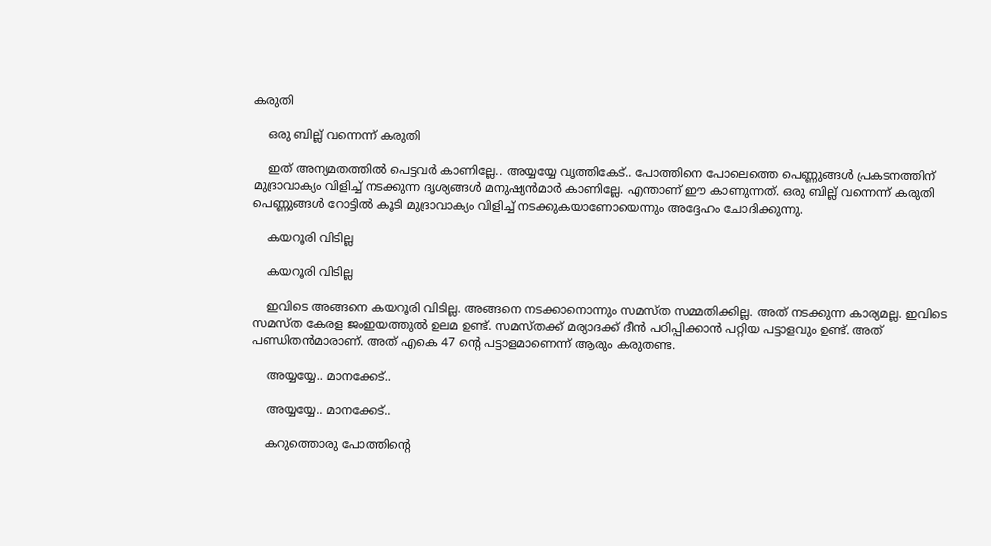കരുതി

    ഒരു ബില്ല് വന്നെന്ന് കരുതി

    ഇത് അന്യമതത്തില്‍ പെട്ടവര്‍ കാണില്ലേ.. അയ്യയ്യേ വൃത്തികേട്.. പോത്തിനെ പോലെത്തെ പെണ്ണുങ്ങള്‍ പ്രകടനത്തിന് മുദ്രാവാക്യം വിളിച്ച് നടക്കുന്ന ദൃശ്യങ്ങള്‍ മനുഷ്യന്‍മാര്‍ കാണില്ലേ. എന്താണ് ഈ കാണുന്നത്. ഒരു ബില്ല് വന്നെന്ന് കരുതി പെണ്ണുങ്ങള്‍ റോട്ടില്‍ കൂടി മുദ്രാവാക്യം വിളിച്ച് നടക്കുകയാണോയെന്നും അദ്ദേഹം ചോദിക്കുന്നു.

    കയറൂരി വിടില്ല

    കയറൂരി വിടില്ല

    ഇവിടെ അങ്ങനെ കയറൂരി വിടില്ല. അങ്ങനെ നടക്കാനൊന്നും സമസ്ത സമ്മതിക്കില്ല. അത് നടക്കുന്ന കാര്യമല്ല. ഇവിടെ സമസ്ത കേരള ജംഇയത്തുല്‍ ഉലമ ഉണ്ട്. സമസ്തക്ക് മര്യാദക്ക് ദീന്‍ പഠിപ്പിക്കാന്‍ പറ്റിയ പട്ടാളവും ഉണ്ട്. അത് പണ്ഡിതന്‍മാരാണ്. അത് എകെ 47 ന്‍റെ പട്ടാളമാണെന്ന് ആരും കരുതണ്ട.

    അയ്യയ്യേ.. മാനക്കേട്..

    അയ്യയ്യേ.. മാനക്കേട്..

    കറുത്തൊരു പോത്തിന്‍റെ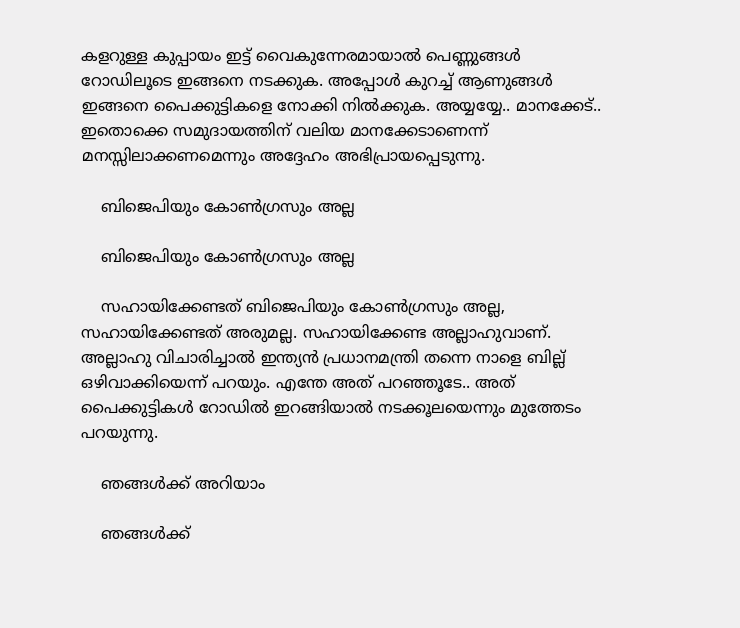കളറുള്ള കുപ്പായം ഇട്ട് വൈകുന്നേരമായാല്‍ പെണ്ണുങ്ങള്‍ റോഡിലൂടെ ഇങ്ങനെ നടക്കുക. അപ്പോള്‍ കുറച്ച് ആണുങ്ങള്‍ ഇങ്ങനെ പൈക്കുട്ടികളെ നോക്കി നില്‍ക്കുക. അയ്യയ്യേ.. മാനക്കേട്.. ഇതൊക്കെ സമുദായത്തിന് വലിയ മാനക്കേടാണെന്ന് മനസ്സിലാക്കണമെന്നും അദ്ദേഹം അഭിപ്രായപ്പെടുന്നു.

    ബിജെപിയും കോണ്‍ഗ്രസും അല്ല

    ബിജെപിയും കോണ്‍ഗ്രസും അല്ല

    സഹായിക്കേണ്ടത് ബിജെപിയും കോണ്‍ഗ്രസും അല്ല, സഹായിക്കേണ്ടത് അരുമല്ല. സഹായിക്കേണ്ട അല്ലാഹുവാണ്. അല്ലാഹു വിചാരിച്ചാല്‍ ഇന്ത്യന്‍ പ്രധാനമന്ത്രി തന്നെ നാളെ ബില്ല് ഒഴിവാക്കിയെന്ന് പറയും. എന്തേ അത് പറഞ്ഞൂടേ.. അത് പൈക്കുട്ടികള്‍ റോഡില്‍ ഇറങ്ങിയാല്‍ നടക്കൂലയെന്നും മുത്തേടം പറയുന്നു.

    ഞങ്ങള്‍ക്ക് അറിയാം

    ഞങ്ങള്‍ക്ക്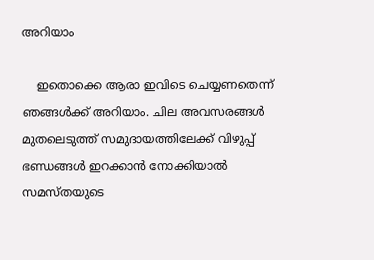അറിയാം

    ഇതൊക്കെ ആരാ ഇവിടെ ചെയ്യണതെന്ന് ഞങ്ങള്‍ക്ക് അറിയാം. ചില അവസരങ്ങള്‍ മുതലെടുത്ത് സമുദായത്തിലേക്ക് വിഴുപ്പ് ഭണ്ഡങ്ങള്‍ ഇറക്കാന്‍ നോക്കിയാല്‍ സമസ്തയുടെ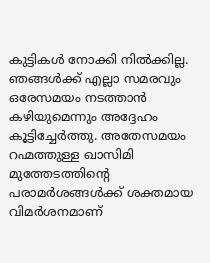കുട്ടികള്‍ നോക്കി നില്‍ക്കില്ല. ഞങ്ങള്‍ക്ക് എല്ലാ സമരവും ഒരേസമയം നടത്താന്‍ കഴിയുമെന്നും അദ്ദേഹം കൂട്ടിച്ചേര്‍ത്തു. അതേസമയം റഹ്മത്തുള്ള ഖാസിമി മുത്തേടത്തിന്‍റെ പരാമര്‍ശങ്ങള്‍ക്ക് ശക്തമായ വിമര്‍ശനമാണ്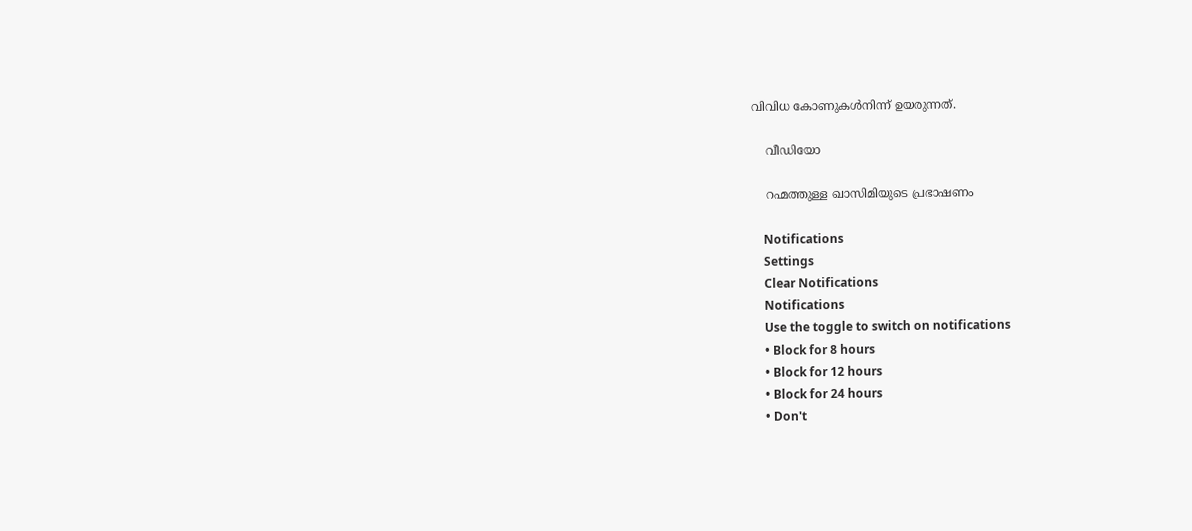വിവിധ കോണുകള്‍നിന്ന് ഉയരുന്നത്.

    വീഡിയോ

    റഹ്മത്തുള്ള ഖാസിമിയുടെ പ്രഭാഷണം

    Notifications
    Settings
    Clear Notifications
    Notifications
    Use the toggle to switch on notifications
    • Block for 8 hours
    • Block for 12 hours
    • Block for 24 hours
    • Don't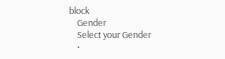block
    Gender
    Select your Gender
    •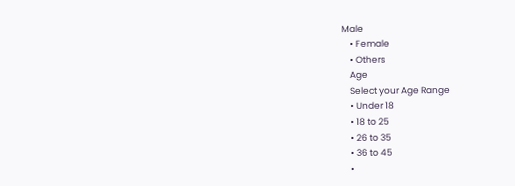Male
    • Female
    • Others
    Age
    Select your Age Range
    • Under 18
    • 18 to 25
    • 26 to 35
    • 36 to 45
    •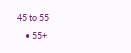45 to 55
    • 55+